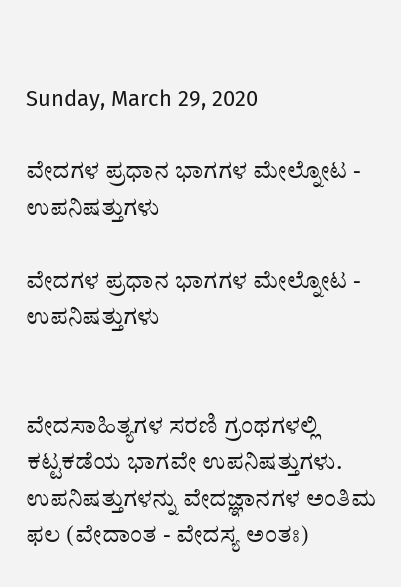Sunday, March 29, 2020

ವೇದಗಳ ಪ್ರಧಾನ ಭಾಗಗಳ ಮೇಲ್ನೋಟ - ಉಪನಿಷತ್ತುಗಳು

ವೇದಗಳ ಪ್ರಧಾನ ಭಾಗಗಳ ಮೇಲ್ನೋಟ - ಉಪನಿಷತ್ತುಗಳು


ವೇದಸಾಹಿತ್ಯಗಳ ಸರಣಿ ಗ್ರಂಥಗಳಲ್ಲಿ ಕಟ್ಟಕಡೆಯ ಭಾಗವೇ ಉಪನಿಷತ್ತುಗಳು. ಉಪನಿಷತ್ತುಗಳನ್ನು ವೇದಜ್ಞಾನಗಳ ಅಂತಿಮ ಫಲ (ವೇದಾಂತ - ವೇದಸ್ಯ ಅಂತಃ)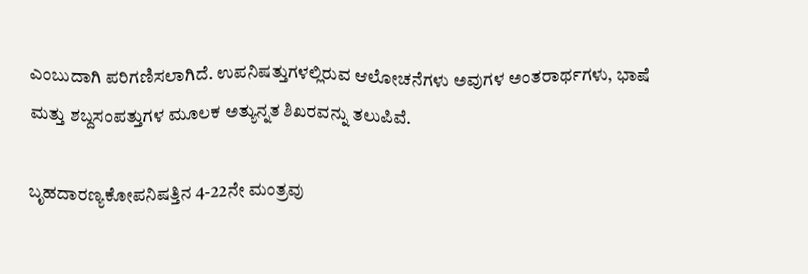ಎಂಬುದಾಗಿ ಪರಿಗಣಿಸಲಾಗಿದೆ. ಉಪನಿಷತ್ತುಗಳಲ್ಲಿರುವ ಆಲೋಚನೆಗಳು ಅವುಗಳ ಅಂತರಾರ್ಥಗಳು, ಭಾಷೆ ಮತ್ತು ಶಬ್ದಸಂಪತ್ತುಗಳ ಮೂಲಕ ಅತ್ಯುನ್ನತ ಶಿಖರವನ್ನು ತಲುಪಿವೆ.

ಬೃಹದಾರಣ್ಯಕೋಪನಿಷತ್ತಿನ 4-22ನೇ ಮಂತ್ರವು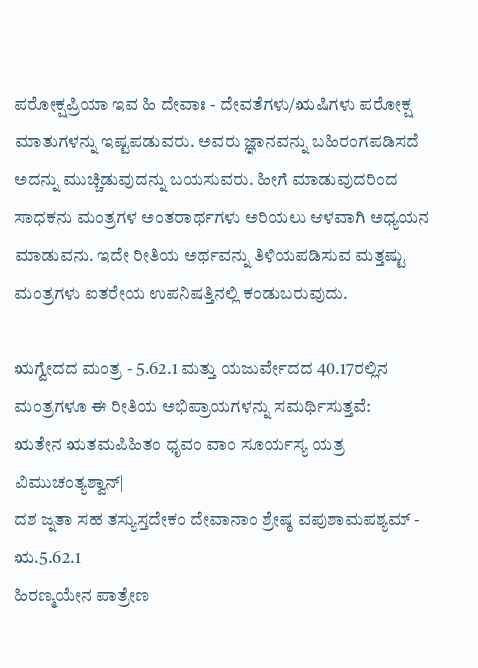ಪರೋಕ್ಷಪ್ರಿಯಾ ಇವ ಹಿ ದೇವಾಃ - ದೇವತೆಗಳು/ಋಷಿಗಳು ಪರೋಕ್ಷ ಮಾತುಗಳನ್ನು ಇಷ್ಟಪಡುವರು. ಅವರು ಜ್ಞಾನವನ್ನು ಬಹಿರಂಗಪಡಿಸದೆ ಅದನ್ನು ಮುಚ್ಚಿಡುವುದನ್ನು ಬಯಸುವರು. ಹೀಗೆ ಮಾಡುವುದರಿಂದ ಸಾಧಕನು ಮಂತ್ರಗಳ ಅಂತರಾರ್ಥಗಳು ಅರಿಯಲು ಆಳವಾಗಿ ಅಧ್ಯಯನ ಮಾಡುವನು. ಇದೇ ರೀತಿಯ ಅರ್ಥವನ್ನು ತಿಳಿಯಪಡಿಸುವ ಮತ್ತಷ್ಟು ಮಂತ್ರಗಳು ಐತರೇಯ ಉಪನಿಷತ್ತಿನಲ್ಲಿ ಕಂಡುಬರುವುದು.

ಋಗ್ವೇದದ ಮಂತ್ರ - 5.62.1 ಮತ್ತು ಯಜುರ್ವೇದದ 40.17ರಲ್ಲಿನ ಮಂತ್ರಗಳೂ ಈ ರೀತಿಯ ಅಭಿಪ್ರಾಯಗಳನ್ನು ಸಮರ್ಥಿಸುತ್ತವೆ:
ಋತೇನ ಋತಮಪಿಹಿತಂ ಧೃವಂ ವಾಂ ಸೂರ್ಯಸ್ಯ ಯತ್ರ ವಿಮುಚಂತ್ಯಶ್ವಾನ್|
ದಶ ಜ್ನತಾ ಸಹ ತಸ್ಯುಸ್ತದೇಕಂ ದೇವಾನಾಂ ಶ್ರೇಷ್ಠ ವಪುಶಾಮಪಶ್ಯಮ್ - ಋ.5.62.1
ಹಿರಣ್ಮಯೇನ ಪಾತ್ರೇಣ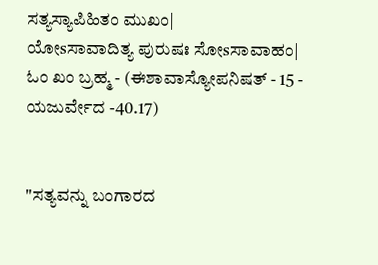ಸತ್ಯಸ್ಯಾಪಿಹಿತಂ ಮುಖಂ|
ಯೋsಸಾವಾದಿತ್ಯ ಪುರುಷಃ ಸೋsಸಾವಾಹಂ|
ಓಂ ಖಂ ಬ್ರಹ್ಮ - (ಈಶಾವಾಸ್ಯೋಪನಿಷತ್ - 15 - ಯಜುರ್ವೇದ -40.17)


"ಸತ್ಯವನ್ನು ಬಂಗಾರದ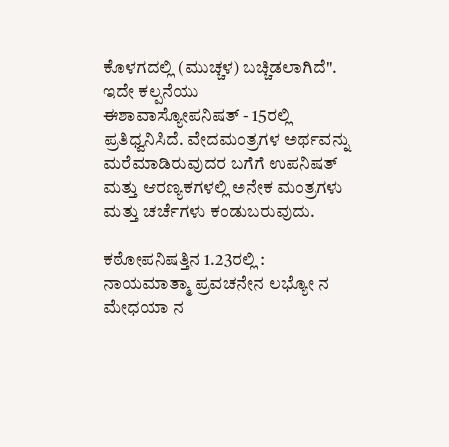ಕೊಳಗದಲ್ಲಿ (ಮುಚ್ಚಳ) ಬಚ್ಚಿಡಲಾಗಿದೆ". ಇದೇ ಕಲ್ಪನೆಯು
ಈಶಾವಾಸ್ಯೋಪನಿಷತ್ - 15ರಲ್ಲಿ ಪ್ರತಿಧ್ವನಿಸಿದೆ. ವೇದಮಂತ್ರಗಳ ಅರ್ಥವನ್ನು ಮರೆಮಾಡಿರುವುದರ ಬಗೆಗೆ ಉಪನಿಷತ್ ಮತ್ತು ಆರಣ್ಯಕಗಳಲ್ಲಿ ಅನೇಕ ಮಂತ್ರಗಳು ಮತ್ತು ಚರ್ಚೆಗಳು ಕಂಡುಬರುವುದು.

ಕಠೋಪನಿಷತ್ತಿನ 1.23ರಲ್ಲಿ :
ನಾಯಮಾತ್ಮಾ ಪ್ರವಚನೇನ ಲಭ್ಯೋ ನ ಮೇಧಯಾ ನ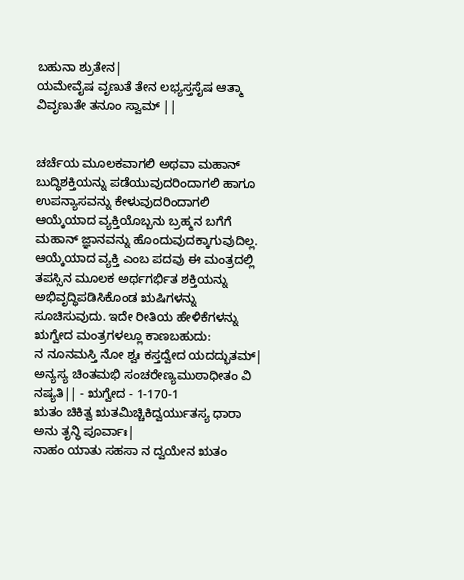ಬಹುನಾ ಶ್ರುತೇನ|
ಯಮೇವೈಷ ವೃಣುತೆ ತೇನ ಲಭ್ಯಸ್ತಸೈಷ ಆತ್ಮಾ ವಿವೃಣುತೇ ತನೂಂ ಸ್ವಾಮ್ ||


ಚರ್ಚೆಯ ಮೂಲಕವಾಗಲಿ ಅಥವಾ ಮಹಾನ್ ಬುದ್ಧಿಶಕ್ತಿಯನ್ನು ಪಡೆಯುವುದರಿಂದಾಗಲಿ ಹಾಗೂ ಉಪನ್ಯಾಸವನ್ನು ಕೇಳುವುದರಿಂದಾಗಲಿ ಆಯ್ಕೆಯಾದ ವ್ಯಕ್ತಿಯೊಬ್ಬನು ಬ್ರಹ್ಮನ ಬಗೆಗೆ ಮಹಾನ್ ಜ್ಞಾನವನ್ನು ಹೊಂದುವುದಕ್ಕಾಗುವುದಿಲ್ಲ. ಆಯ್ಕೆಯಾದ ವ್ಯಕ್ತಿ ಎಂಬ ಪದವು ಈ ಮಂತ್ರದಲ್ಲಿ ತಪಸ್ಸಿನ ಮೂಲಕ ಅರ್ಥಗರ್ಭಿತ ಶಕ್ತಿಯನ್ನು ಅಭಿವೃದ್ಧಿಪಡಿಸಿಕೊಂಡ ಋಷಿಗಳನ್ನು ಸೂಚಿಸುವುದು. ಇದೇ ರೀತಿಯ ಹೇಳಿಕೆಗಳನ್ನು ಋಗ್ವೇದ ಮಂತ್ರಗಳಲ್ಲೂ ಕಾಣಬಹುದು:
ನ ನೂನಮಸ್ತಿ ನೋ ಶ್ವಃ ಕಸ್ತದ್ವೇದ ಯದದ್ಭುತಮ್|
ಅನ್ಯಸ್ಯ ಚಿಂತಮಭಿ ಸಂಚರೇಣ್ಯಮುಠಾಧೀತಂ ವಿ ನಷ್ಯತಿ|| - ಋಗ್ವೇದ - 1-170-1
ಋತಂ ಚಿಕಿತ್ವ ಋತಮಿಚ್ಚಿಕಿದ್ವರ್ಯುತಸ್ಯ ಧಾರಾ ಅನು ತೃನ್ಧಿ ಪೂರ್ವಾಃ|
ನಾಹಂ ಯಾತು ಸಹಸಾ ನ ದ್ವಯೇನ ಋತಂ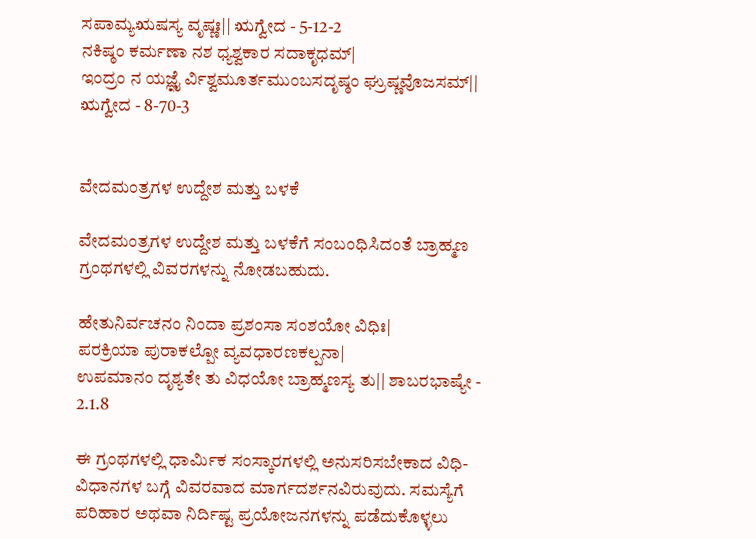ಸಪಾಮ್ಯಋಷಸ್ಯ ವೃಷ್ಣಃ|| ಋಗ್ವೇದ - 5-12-2
ನಕಿಷ್ಠಂ ಕರ್ಮಣಾ ನಶ ಧ್ಯಶ್ವಕಾರ ಸದಾಕೃಧಮ್|
ಇಂದ್ರಂ ನ ಯಜ್ಞೈ ರ್ವಿಶ್ವಮೂರ್ತಮುಂಬಸದೃಷ್ಠಂ ಘ್ರುಷ್ಣವೊಜಸಮ್|| ಋಗ್ವೇದ - 8-70-3


ವೇದಮಂತ್ರಗಳ ಉದ್ದೇಶ ಮತ್ತು ಬಳಕೆ

ವೇದಮಂತ್ರಗಳ ಉದ್ದೇಶ ಮತ್ತು ಬಳಕೆಗೆ ಸಂಬಂಧಿಸಿದಂತೆ ಬ್ರಾಹ್ಮಣ ಗ್ರಂಥಗಳಲ್ಲಿ ವಿವರಗಳನ್ನು ನೋಡಬಹುದು.

ಹೇತುನಿರ್ವಚನಂ ನಿಂದಾ ಪ್ರಶಂಸಾ ಸಂಶಯೋ ವಿಧಿಃ|
ಪರಕ್ರಿಯಾ ಪುರಾಕಲ್ಪೋ ವ್ಯವಧಾರಣಕಲ್ಪನಾ|
ಉಪಮಾನಂ ದೃಶ್ಯತೇ ತು ವಿಧಯೋ ಬ್ರಾಹ್ಮಣಸ್ಯ ತು|| ಶಾಬರಭಾಷ್ಯೇ - 2.1.8

ಈ ಗ್ರಂಥಗಳಲ್ಲಿ ಧಾರ್ಮಿಕ ಸಂಸ್ಕಾರಗಳಲ್ಲಿ ಅನುಸರಿಸಬೇಕಾದ ವಿಧಿ-ವಿಧಾನಗಳ ಬಗ್ಗೆ ವಿವರವಾದ ಮಾರ್ಗದರ್ಶನವಿರುವುದು. ಸಮಸ್ಯೆಗೆ ಪರಿಹಾರ ಅಥವಾ ನಿರ್ದಿಷ್ಟ ಪ್ರಯೋಜನಗಳನ್ನು ಪಡೆದುಕೊಳ್ಳಲು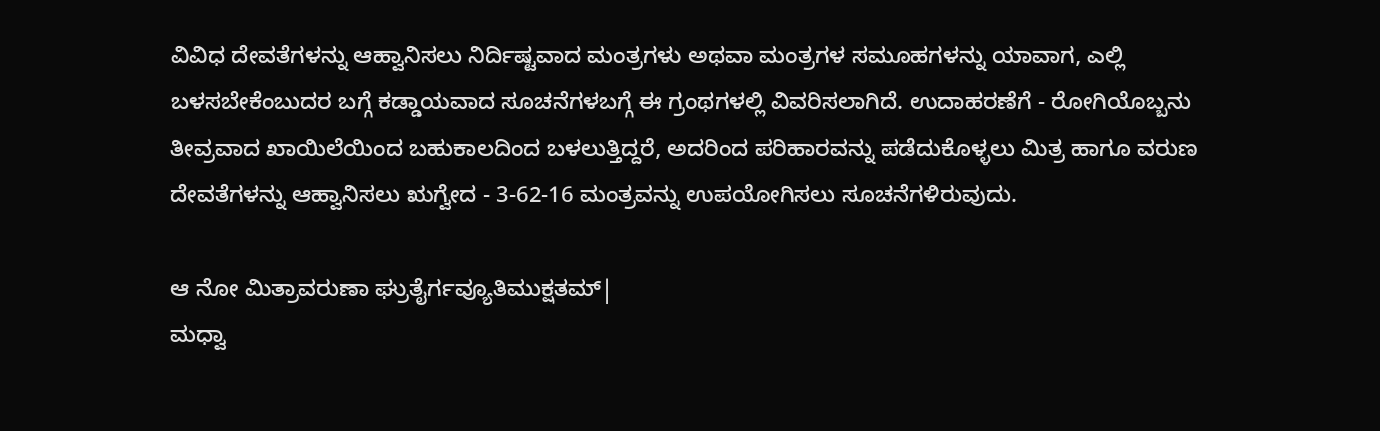ವಿವಿಧ ದೇವತೆಗಳನ್ನು ಆಹ್ವಾನಿಸಲು ನಿರ್ದಿಷ್ಟವಾದ ಮಂತ್ರಗಳು ಅಥವಾ ಮಂತ್ರಗಳ ಸಮೂಹಗಳನ್ನು ಯಾವಾಗ, ಎಲ್ಲಿ ಬಳಸಬೇಕೆಂಬುದರ ಬಗ್ಗೆ ಕಡ್ಡಾಯವಾದ ಸೂಚನೆಗಳಬಗ್ಗೆ ಈ ಗ್ರಂಥಗಳಲ್ಲಿ ವಿವರಿಸಲಾಗಿದೆ. ಉದಾಹರಣೆಗೆ - ರೋಗಿಯೊಬ್ಬನು ತೀವ್ರವಾದ ಖಾಯಿಲೆಯಿಂದ ಬಹುಕಾಲದಿಂದ ಬಳಲುತ್ತಿದ್ದರೆ, ಅದರಿಂದ ಪರಿಹಾರವನ್ನು ಪಡೆದುಕೊಳ್ಳಲು ಮಿತ್ರ ಹಾಗೂ ವರುಣ ದೇವತೆಗಳನ್ನು ಆಹ್ವಾನಿಸಲು ಋಗ್ವೇದ - 3-62-16 ಮಂತ್ರವನ್ನು ಉಪಯೋಗಿಸಲು ಸೂಚನೆಗಳಿರುವುದು.

ಆ ನೋ ಮಿತ್ರಾವರುಣಾ ಘ್ರುತೈರ್ಗವ್ಯೂತಿಮುಕ್ಷತಮ್|
ಮಧ್ವಾ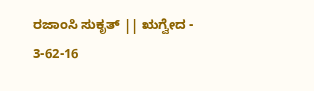ರಜಾಂಸಿ ಸುಕೃತ್ || ಋಗ್ವೇದ - 3-62-16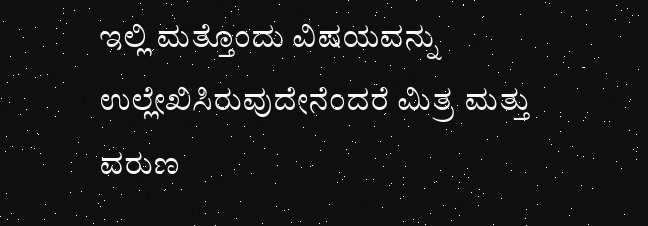ಇಲ್ಲಿ ಮತ್ತೊಂದು ವಿಷಯವನ್ನು ಉಲ್ಲೇಖಿಸಿರುವುದೇನೆಂದರೆ ಮಿತ್ರ ಮತ್ತು ವರುಣ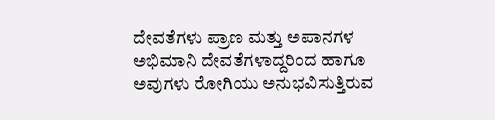ದೇವತೆಗಳು ಪ್ರಾಣ ಮತ್ತು ಅಪಾನಗಳ ಅಭಿಮಾನಿ ದೇವತೆಗಳಾದ್ದರಿಂದ ಹಾಗೂ ಅವುಗಳು ರೋಗಿಯು ಅನುಭವಿಸುತ್ತಿರುವ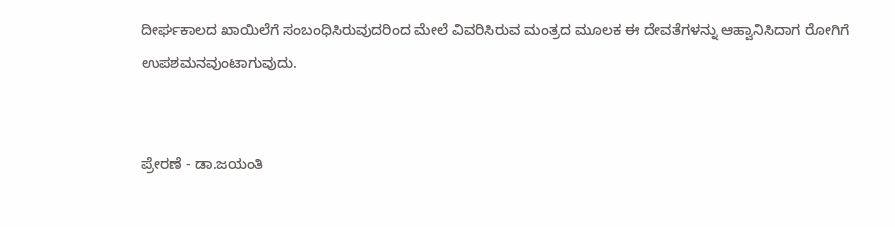ದೀರ್ಘಕಾಲದ ಖಾಯಿಲೆಗೆ ಸಂಬಂಧಿಸಿರುವುದರಿಂದ ಮೇಲೆ ವಿವರಿಸಿರುವ ಮಂತ್ರದ ಮೂಲಕ ಈ ದೇವತೆಗಳನ್ನು ಆಹ್ವಾನಿಸಿದಾಗ ರೋಗಿಗೆ ಉಪಶಮನವುಂಟಾಗುವುದು.


ಪ್ರೇರಣೆ - ಡಾ.ಜಯಂತಿ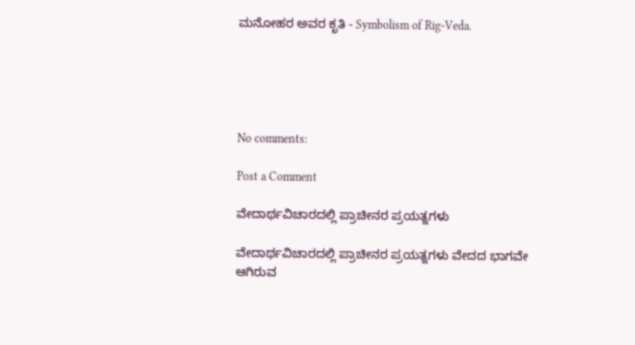ಮನೋಹರ ಅವರ ಕೃತಿ - Symbolism of Rig-Veda.





No comments:

Post a Comment

ವೇದಾರ್ಥವಿಚಾರದಲ್ಲಿ ಪ್ರಾಚೀನರ ಪ್ರಯತ್ನಗಳು

ವೇದಾರ್ಥವಿಚಾರದಲ್ಲಿ ಪ್ರಾಚೀನರ ಪ್ರಯತ್ನಗಳು ವೇದದ ಭಾಗವೇ ಆಗಿರುವ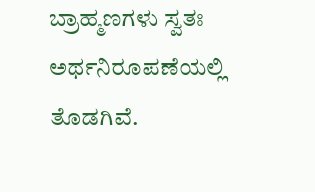ಬ್ರಾಹ್ಮಣಗಳು ಸ್ವತಃ ಅರ್ಥನಿರೂಪಣೆಯಲ್ಲಿ ತೊಡಗಿವೆ.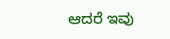ಆದರೆ ಇವು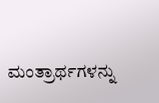ಮಂತ್ರಾರ್ಥಗಳನ್ನು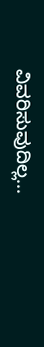ವಿವರಿಸುವುದಿಲ್ಲ...